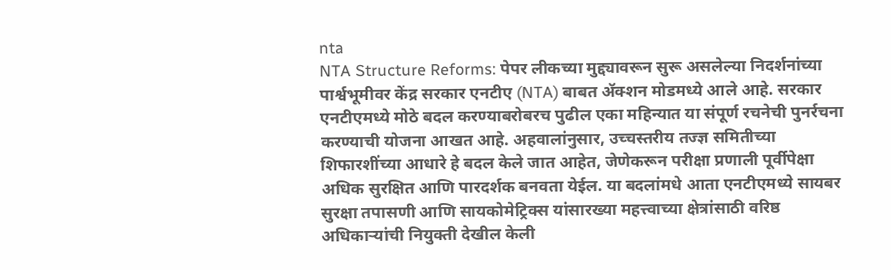nta
NTA Structure Reforms: पेपर लीकच्या मुद्द्यावरून सुरू असलेल्या निदर्शनांच्या पार्श्वभूमीवर केंद्र सरकार एनटीए (NTA) बाबत ॲक्शन मोडमध्ये आले आहे. सरकार एनटीएमध्ये मोठे बदल करण्याबरोबरच पुढील एका महिन्यात या संपूर्ण रचनेची पुनर्रचना करण्याची योजना आखत आहे. अहवालांनुसार, उच्चस्तरीय तज्ज्ञ समितीच्या शिफारशींच्या आधारे हे बदल केले जात आहेत, जेणेकरून परीक्षा प्रणाली पूर्वीपेक्षा अधिक सुरक्षित आणि पारदर्शक बनवता येईल. या बदलांमधे आता एनटीएमध्ये सायबर सुरक्षा तपासणी आणि सायकोमेट्रिक्स यांसारख्या महत्त्वाच्या क्षेत्रांसाठी वरिष्ठ अधिकाऱ्यांची नियुक्ती देखील केली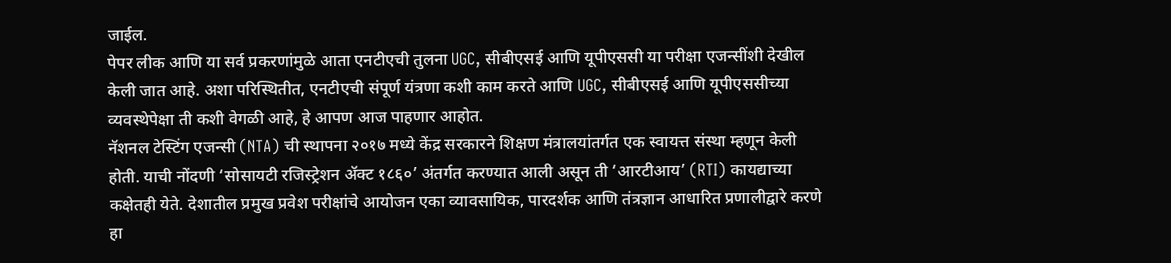जाईल.
पेपर लीक आणि या सर्व प्रकरणांमुळे आता एनटीएची तुलना UGC, सीबीएसई आणि यूपीएससी या परीक्षा एजन्सींशी देखील केली जात आहे. अशा परिस्थितीत, एनटीएची संपूर्ण यंत्रणा कशी काम करते आणि UGC, सीबीएसई आणि यूपीएससीच्या व्यवस्थेपेक्षा ती कशी वेगळी आहे, हे आपण आज पाहणार आहोत.
नॅशनल टेस्टिंग एजन्सी (NTA) ची स्थापना २०१७ मध्ये केंद्र सरकारने शिक्षण मंत्रालयांतर्गत एक स्वायत्त संस्था म्हणून केली होती. याची नोंदणी ‘सोसायटी रजिस्ट्रेशन ॲक्ट १८६०’ अंतर्गत करण्यात आली असून ती ‘आरटीआय’ (RTI) कायद्याच्या कक्षेतही येते. देशातील प्रमुख प्रवेश परीक्षांचे आयोजन एका व्यावसायिक, पारदर्शक आणि तंत्रज्ञान आधारित प्रणालीद्वारे करणे हा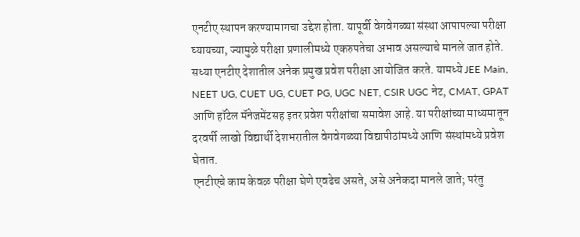एनटीए स्थापन करण्यामागचा उद्देश होता. यापूर्वी वेगवेगळ्या संस्था आपापल्या परीक्षा घ्यायच्या, ज्यामुळे परीक्षा प्रणालीमध्ये एकरुपतेचा अभाव असल्याचे मानले जात होते.
सध्या एनटीए देशातील अनेक प्रमुख प्रवेश परीक्षा आयोजित करते. यामध्ये JEE Main, NEET UG, CUET UG, CUET PG, UGC NET, CSIR UGC नेट, CMAT, GPAT आणि हॉटेल मॅनेजमेंटसह इतर प्रवेश परीक्षांचा समावेश आहे. या परीक्षांच्या माध्यमातून दरवर्षी लाखो विद्यार्थी देशभरातील वेगवेगळ्या विद्यापीठांमध्ये आणि संस्थांमध्ये प्रवेश घेतात.
एनटीएचे काम केवळ परीक्षा घेणे एवढेच असते, असे अनेकदा मानले जाते; परंतु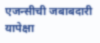एजन्सीची जबाबदारी यापेक्षा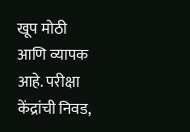खूप मोठी आणि व्यापक आहे. परीक्षा केंद्रांची निवड,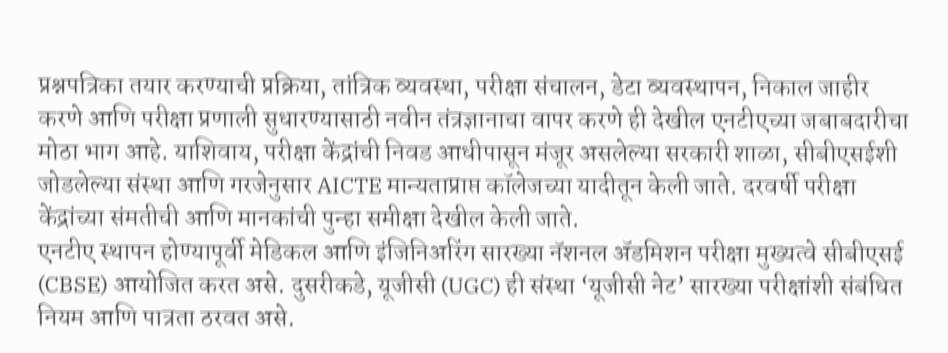प्रश्नपत्रिका तयार करण्याची प्रक्रिया, तांत्रिक व्यवस्था, परीक्षा संचालन, डेटा व्यवस्थापन, निकाल जाहीर करणे आणि परीक्षा प्रणाली सुधारण्यासाठी नवीन तंत्रज्ञानाचा वापर करणे ही देखील एनटीएच्या जबाबदारीचा मोठा भाग आहे. याशिवाय, परीक्षा केंद्रांची निवड आधीपासून मंजूर असलेल्या सरकारी शाळा, सीबीएसईशी जोडलेल्या संस्था आणि गरजेनुसार AICTE मान्यताप्राप्त कॉलेजच्या यादीतून केली जाते. दरवर्षी परीक्षा केंद्रांच्या संमतीची आणि मानकांची पुन्हा समीक्षा देखील केली जाते.
एनटीए स्थापन होण्यापूर्वी मेडिकल आणि इंजिनिअरिंग सारख्या नॅशनल ॲडमिशन परीक्षा मुख्यत्वे सीबीएसई (CBSE) आयोजित करत असे. दुसरीकडे, यूजीसी (UGC) ही संस्था ‘यूजीसी नेट’ सारख्या परीक्षांशी संबंधित नियम आणि पात्रता ठरवत असे.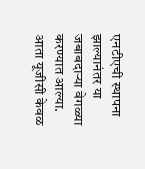एनटीएची स्थापना झाल्यानंतर या जबाबदाऱ्या वेगळ्या करण्यात आल्या. आता यूजीसी केवळ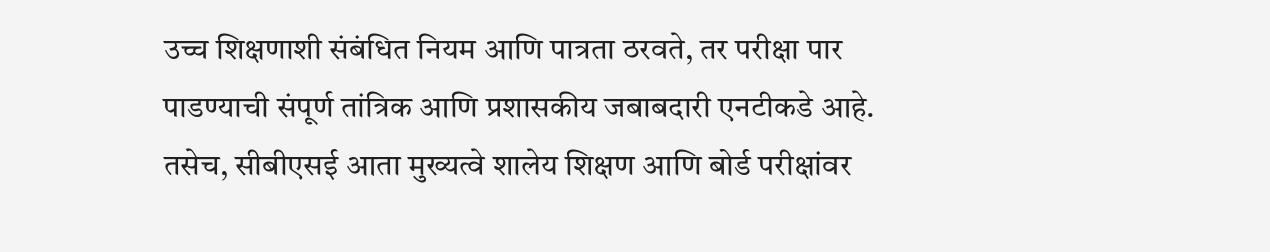उच्च शिक्षणाशी संबंधित नियम आणि पात्रता ठरवते, तर परीक्षा पार पाडण्याची संपूर्ण तांत्रिक आणि प्रशासकीय जबाबदारी एनटीकडे आहे.
तसेच, सीबीएसई आता मुख्यत्वे शालेय शिक्षण आणि बोर्ड परीक्षांवर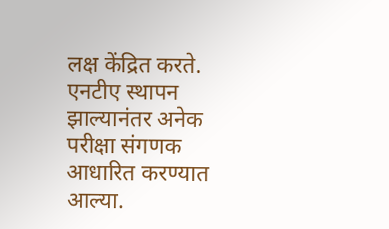लक्ष केंद्रित करते. एनटीए स्थापन झाल्यानंतर अनेक परीक्षा संगणक आधारित करण्यात आल्या.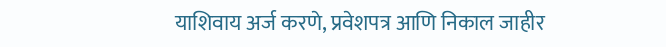याशिवाय अर्ज करणे, प्रवेशपत्र आणि निकाल जाहीर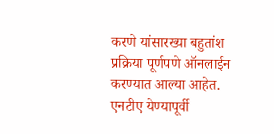करणे यांसारख्या बहुतांश प्रक्रिया पूर्णपणे ऑनलाईन करण्यात आल्या आहेत. एनटीए येण्यापूर्वी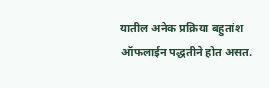यातील अनेक प्रक्रिया बहुतांश ऑफलाईन पद्धतीने होत असत.